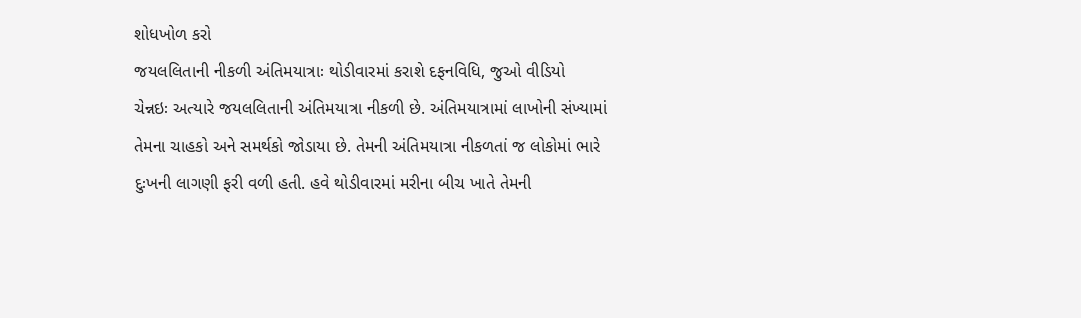શોધખોળ કરો
જયલલિતાની નીકળી અંતિમયાત્રાઃ થોડીવારમાં કરાશે દફનવિધિ, જુઓ વીડિયો
ચેન્નઇઃ અત્યારે જયલલિતાની અંતિમયાત્રા નીકળી છે. અંતિમયાત્રામાં લાખોની સંખ્યામાં તેમના ચાહકો અને સમર્થકો જોડાયા છે. તેમની અંતિમયાત્રા નીકળતાં જ લોકોમાં ભારે દુઃખની લાગણી ફરી વળી હતી. હવે થોડીવારમાં મરીના બીચ ખાતે તેમની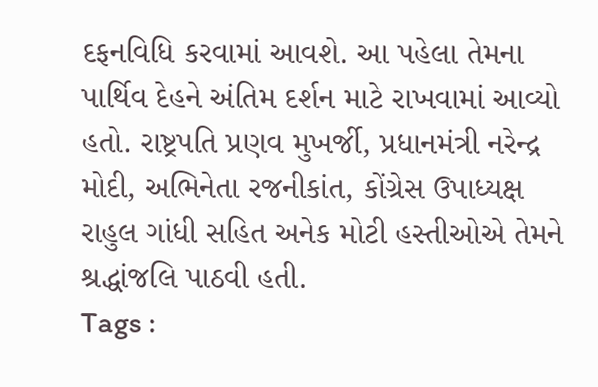દફનવિધિ કરવામાં આવશે. આ પહેલા તેમના પાર્થિવ દેહને અંતિમ દર્શન માટે રાખવામાં આવ્યો હતો. રાષ્ટ્રપતિ પ્રણવ મુખર્જી, પ્રધાનમંત્રી નરેન્દ્ર મોદી, અભિનેતા રજનીકાંત, કોંગ્રેસ ઉપાધ્યક્ષ રાહુલ ગાંધી સહિત અનેક મોટી હસ્તીઓએ તેમને શ્રદ્ધાંજલિ પાઠવી હતી.
Tags :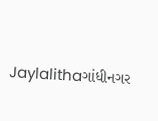Jaylalithaગાંધીનગર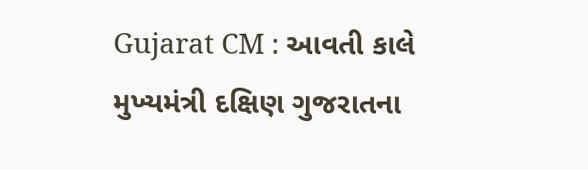Gujarat CM : આવતી કાલે મુખ્યમંત્રી દક્ષિણ ગુજરાતના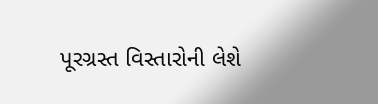પૂરગ્રસ્ત વિસ્તારોની લેશે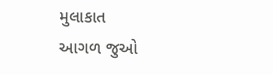મુલાકાત
આગળ જુઓ